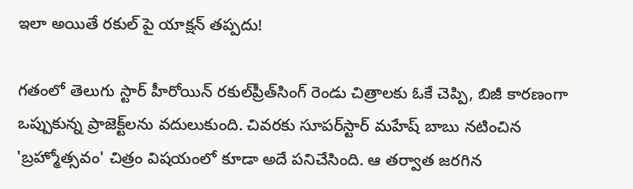ఇలా అయితే రకుల్ పై యాక్షన్ తప్పదు!

గతంలో తెలుగు స్టార్‌ హీరోయిన్‌ రకుల్‌ప్రీత్‌సింగ్‌ రెండు చిత్రాలకు ఓకే చెప్పి, బిజీ కారణంగా ఒప్పుకున్న ప్రాజెక్ట్‌లను వదులుకుంది. చివరకు సూపర్‌స్టార్‌ మహేష్‌ బాబు నటించిన 'బ్రహ్మోత్సవం' చిత్రం విషయంలో కూడా అదే పనిచేసింది. ఆ తర్వాత జరగిన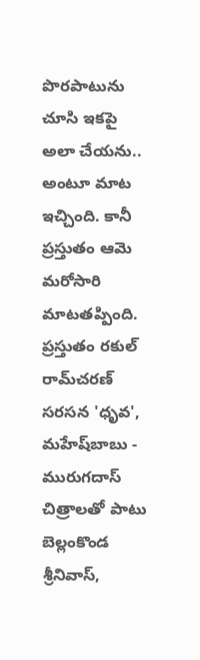పొరపాటును చూసి ఇకపై అలా చేయను.. అంటూ మాట ఇచ్చింది. కానీ ప్రస్తుతం ఆమె మరోసారి మాటతప్పింది. ప్రస్తుతం రకుల్‌ రామ్‌చరణ్‌ సరసన 'ధృవ', మహేష్‌బాబు - మురుగదాస్‌ చిత్రాలతో పాటు బెల్లంకొండ శ్రీనివాస్,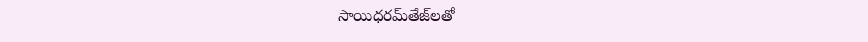సాయిధరమ్‌తేజ్‌లతో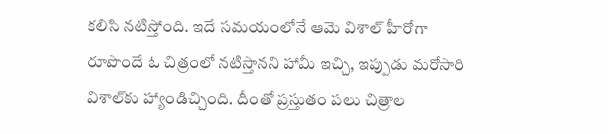కలిసి నటిస్తోంది. ఇదే సమయంలోనే ఆమె విశాల్‌ హీరోగా రూపొందే ఓ చిత్రంలో నటిస్తానని హామీ ఇచ్చి, ఇప్పుడు మరోసారి విశాల్‌కు హ్యాండిచ్చింది. దీంతో ప్రస్తుతం పలు చిత్రాల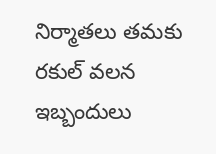నిర్మాతలు తమకు రకుల్‌ వలన ఇబ్బందులు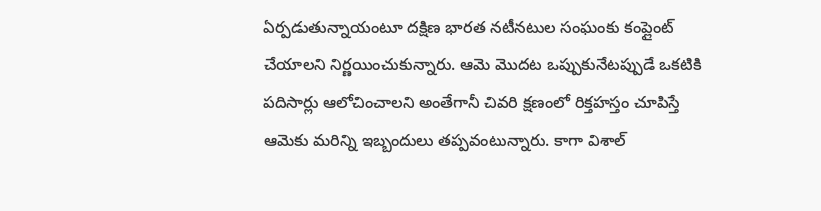ఏర్పడుతున్నాయంటూ దక్షిణ భారత నటీనటుల సంఘంకు కంప్లైంట్‌ చేయాలని నిర్ణయించుకున్నారు. ఆమె మొదట ఒప్పుకునేటప్పుడే ఒకటికి పదిసార్లు ఆలోచించాలని అంతేగానీ చివరి క్షణంలో రిక్తహస్తం చూపిస్తే ఆమెకు మరిన్ని ఇబ్బందులు తప్పవంటున్నారు. కాగా విశాల్‌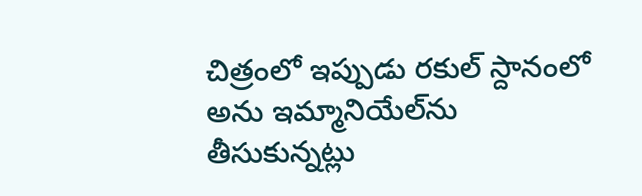చిత్రంలో ఇప్పుడు రకుల్‌ స్దానంలో అను ఇమ్మానియేల్‌ను తీసుకున్నట్లు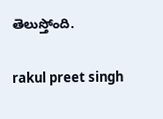తెలుస్తోంది.

rakul preet singh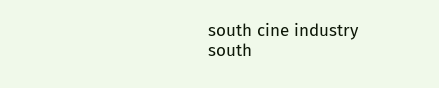south cine industry
south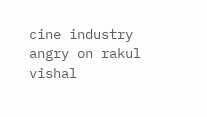cine industry angry on rakul
vishal